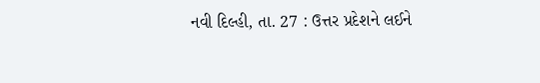નવી દિલ્હી, તા. 27 : ઉત્તર પ્રદેશને લઈને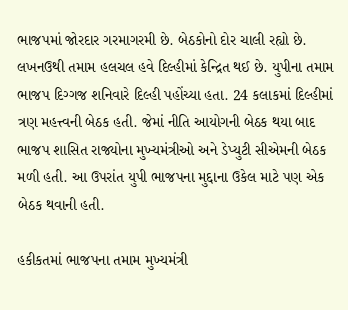ભાજપમાં જોરદાર ગરમાગરમી છે. બેઠકોનો દોર ચાલી રહ્યો છે. લખનઉથી તમામ હલચલ હવે દિલ્હીમાં કેન્દ્રિત થઈ છે. યુપીના તમામ ભાજપ દિગ્ગજ શનિવારે દિલ્હી પહોંચ્યા હતા. 24 કલાકમાં દિલ્હીમાં ત્રણ મહત્ત્વની બેઠક હતી. જેમાં નીતિ આયોગની બેઠક થયા બાદ ભાજપ શાસિત રાજ્યોના મુખ્યમંત્રીઓ અને ડેપ્યુટી સીએમની બેઠક મળી હતી. આ ઉપરાંત યુપી ભાજપના મુદ્દાના ઉકેલ માટે પણ એક બેઠક થવાની હતી.

હકીકતમાં ભાજપના તમામ મુખ્યમંત્રી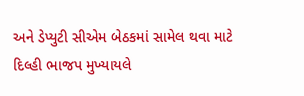અને ડેપ્યુટી સીએમ બેઠકમાં સામેલ થવા માટે દિલ્હી ભાજપ મુખ્યાયલે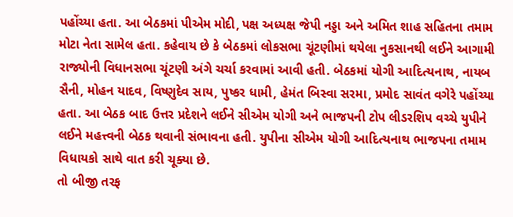પહોંચ્યા હતા. આ બેઠકમાં પીએમ મોદી, પક્ષ અધ્યક્ષ જેપી નડ્ડા અને અમિત શાહ સહિતના તમામ મોટા નેતા સામેલ હતા. કહેવાય છે કે બેઠકમાં લોકસભા ચૂંટણીમાં થયેલા નુકસાનથી લઈને આગામી રાજ્યોની વિધાનસભા ચૂંટણી અંગે ચર્ચા કરવામાં આવી હતી. બેઠકમાં યોગી આદિત્યનાથ, નાયબ સૈની, મોહન યાદવ, વિષ્ણુદેવ સાય, પુષ્કર ધામી, હેમંત બિસ્વા સરમા, પ્રમોદ સાવંત વગેરે પહોંચ્યા હતા. આ બેઠક બાદ ઉત્તર પ્રદેશને લઈને સીએમ યોગી અને ભાજપની ટોપ લીડરશિપ વચ્ચે યુપીને લઈને મહત્ત્વની બેઠક થવાની સંભાવના હતી. યુપીના સીએમ યોગી આદિત્યનાથ ભાજપના તમામ વિધાયકો સાથે વાત કરી ચૂક્યા છે.
તો બીજી તરફ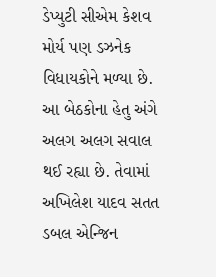ડેપ્યુટી સીએમ કેશવ મોર્ય પણ ડઝનેક વિધાયકોને મળ્યા છે. આ બેઠકોના હેતુ અંગે અલગ અલગ સવાલ થઈ રહ્યા છે. તેવામાં અખિલેશ યાદવ સતત ડબલ એન્જિન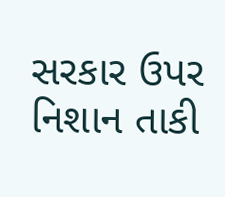સરકાર ઉપર નિશાન તાકી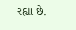રહ્યા છે.